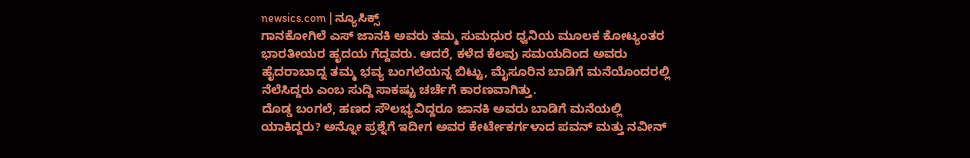newsics.com | ನ್ಯೂಸಿಕ್ಸ್
ಗಾನಕೋಗಿಲೆ ಎಸ್ ಜಾನಕಿ ಅವರು ತಮ್ಮ ಸುಮಧುರ ಧ್ವನಿಯ ಮೂಲಕ ಕೋಟ್ಯಂತರ ಭಾರತೀಯರ ಹೃದಯ ಗೆದ್ದವರು. ಆದರೆ, ಕಳೆದ ಕೆಲವು ಸಮಯದಿಂದ ಅವರು ಹೈದರಾಬಾದ್ನ ತಮ್ಮ ಭವ್ಯ ಬಂಗಲೆಯನ್ನ ಬಿಟ್ಟು, ಮೈಸೂರಿನ ಬಾಡಿಗೆ ಮನೆಯೊಂದರಲ್ಲಿ ನೆಲೆಸಿದ್ದರು ಎಂಬ ಸುದ್ದಿ ಸಾಕಷ್ಟು ಚರ್ಚೆಗೆ ಕಾರಣವಾಗಿತ್ತು.
ದೊಡ್ಡ ಬಂಗಲೆ, ಹಣದ ಸೌಲಭ್ಯವಿದ್ದರೂ ಜಾನಕಿ ಅವರು ಬಾಡಿಗೆ ಮನೆಯಲ್ಲಿ ಯಾಕಿದ್ದರು? ಅನ್ನೋ ಪ್ರಶ್ನೆಗೆ ಇದೀಗ ಅವರ ಕೇರ್ಟೇಕರ್ಗಳಾದ ಪವನ್ ಮತ್ತು ನವೀನ್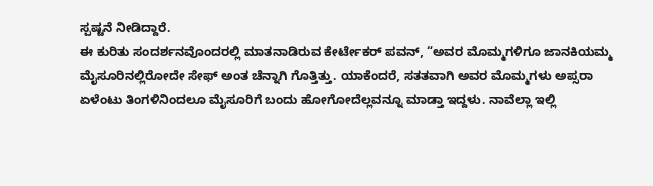ಸ್ಪಷ್ಟನೆ ನೀಡಿದ್ದಾರೆ.
ಈ ಕುರಿತು ಸಂದರ್ಶನವೊಂದರಲ್ಲಿ ಮಾತನಾಡಿರುವ ಕೇರ್ಟೇಕರ್ ಪವನ್, “ಅವರ ಮೊಮ್ಮಗಳಿಗೂ ಜಾನಕಿಯಮ್ಮ ಮೈಸೂರಿನಲ್ಲಿರೋದೇ ಸೇಫ್ ಅಂತ ಚೆನ್ನಾಗಿ ಗೊತ್ತಿತ್ತು. ಯಾಕೆಂದರೆ, ಸತತವಾಗಿ ಅವರ ಮೊಮ್ಮಗಳು ಅಪ್ಸರಾ ಏಳೆಂಟು ತಿಂಗಳಿನಿಂದಲೂ ಮೈಸೂರಿಗೆ ಬಂದು ಹೋಗೋದೆಲ್ಲವನ್ನೂ ಮಾಡ್ತಾ ಇದ್ದಳು. ನಾವೆಲ್ಲಾ ಇಲ್ಲಿ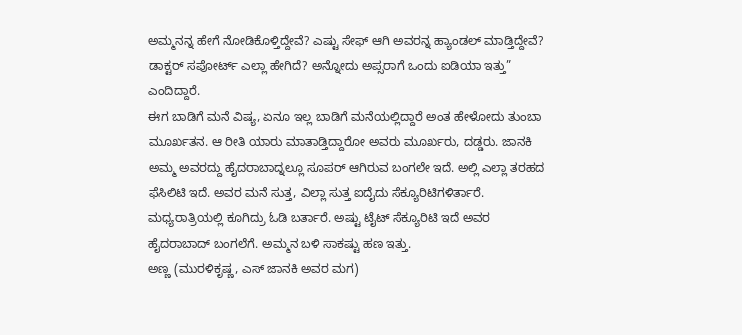ಅಮ್ಮನನ್ನ ಹೇಗೆ ನೋಡಿಕೊಳ್ತಿದ್ದೇವೆ? ಎಷ್ಟು ಸೇಫ್ ಆಗಿ ಅವರನ್ನ ಹ್ಯಾಂಡಲ್ ಮಾಡ್ತಿದ್ದೇವೆ? ಡಾಕ್ಟರ್ ಸಪೋರ್ಟ್ ಎಲ್ಲಾ ಹೇಗಿದೆ? ಅನ್ನೋದು ಅಪ್ಸರಾಗೆ ಒಂದು ಐಡಿಯಾ ಇತ್ತು” ಎಂದಿದ್ದಾರೆ.
ಈಗ ಬಾಡಿಗೆ ಮನೆ ವಿಷ್ಯ, ಏನೂ ಇಲ್ಲ ಬಾಡಿಗೆ ಮನೆಯಲ್ಲಿದ್ದಾರೆ ಅಂತ ಹೇಳೋದು ತುಂಬಾ ಮೂರ್ಖತನ. ಆ ರೀತಿ ಯಾರು ಮಾತಾಡ್ತಿದ್ದಾರೋ ಅವರು ಮೂರ್ಖರು, ದಡ್ಡರು. ಜಾನಕಿ ಅಮ್ಮ ಅವರದ್ದು ಹೈದರಾಬಾದ್ನಲ್ಲೂ ಸೂಪರ್ ಆಗಿರುವ ಬಂಗಲೇ ಇದೆ. ಅಲ್ಲಿ ಎಲ್ಲಾ ತರಹದ ಫೆಸಿಲಿಟಿ ಇದೆ. ಅವರ ಮನೆ ಸುತ್ತ, ವಿಲ್ಲಾ ಸುತ್ತ ಐದೈದು ಸೆಕ್ಯೂರಿಟಿಗಳಿರ್ತಾರೆ. ಮಧ್ಯರಾತ್ರಿಯಲ್ಲಿ ಕೂಗಿದ್ರು ಓಡಿ ಬರ್ತಾರೆ. ಅಷ್ಟು ಟೈಟ್ ಸೆಕ್ಯೂರಿಟಿ ಇದೆ ಅವರ ಹೈದರಾಬಾದ್ ಬಂಗಲೆಗೆ. ಅಮ್ಮನ ಬಳಿ ಸಾಕಷ್ಟು ಹಣ ಇತ್ತು.
ಅಣ್ಣ (ಮುರಳಿಕೃಷ್ಣ, ಎಸ್ ಜಾನಕಿ ಅವರ ಮಗ)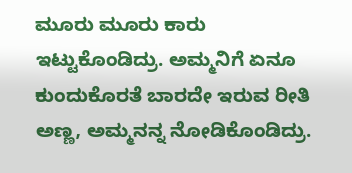ಮೂರು ಮೂರು ಕಾರು ಇಟ್ಟುಕೊಂಡಿದ್ರು. ಅಮ್ಮನಿಗೆ ಏನೂ ಕುಂದುಕೊರತೆ ಬಾರದೇ ಇರುವ ರೀತಿ ಅಣ್ಣ, ಅಮ್ಮನನ್ನ ನೋಡಿಕೊಂಡಿದ್ರು.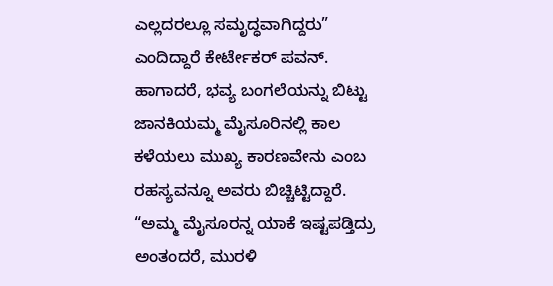ಎಲ್ಲದರಲ್ಲೂ ಸಮೃದ್ಧವಾಗಿದ್ದರು” ಎಂದಿದ್ದಾರೆ ಕೇರ್ಟೇಕರ್ ಪವನ್.
ಹಾಗಾದರೆ, ಭವ್ಯ ಬಂಗಲೆಯನ್ನು ಬಿಟ್ಟು ಜಾನಕಿಯಮ್ಮ ಮೈಸೂರಿನಲ್ಲಿ ಕಾಲ ಕಳೆಯಲು ಮುಖ್ಯ ಕಾರಣವೇನು ಎಂಬ ರಹಸ್ಯವನ್ನೂ ಅವರು ಬಿಚ್ಚಿಟ್ಟಿದ್ದಾರೆ. “ಅಮ್ಮ ಮೈಸೂರನ್ನ ಯಾಕೆ ಇಷ್ಟಪಡ್ತಿದ್ರು ಅಂತಂದರೆ, ಮುರಳಿ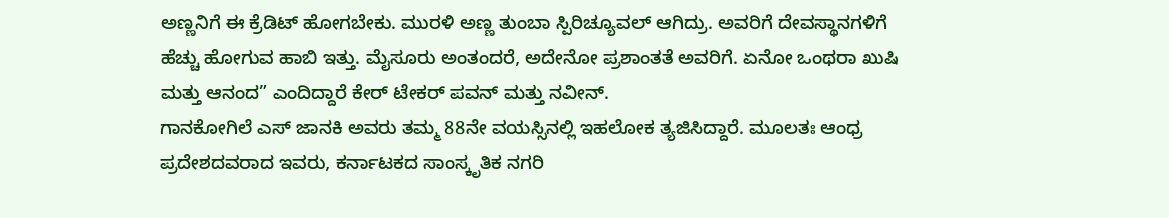ಅಣ್ಣನಿಗೆ ಈ ಕ್ರೆಡಿಟ್ ಹೋಗಬೇಕು. ಮುರಳಿ ಅಣ್ಣ ತುಂಬಾ ಸ್ಪಿರಿಚ್ಯೂವಲ್ ಆಗಿದ್ರು. ಅವರಿಗೆ ದೇವಸ್ಥಾನಗಳಿಗೆ ಹೆಚ್ಚು ಹೋಗುವ ಹಾಬಿ ಇತ್ತು. ಮೈಸೂರು ಅಂತಂದರೆ, ಅದೇನೋ ಪ್ರಶಾಂತತೆ ಅವರಿಗೆ. ಏನೋ ಒಂಥರಾ ಖುಷಿ ಮತ್ತು ಆನಂದ” ಎಂದಿದ್ದಾರೆ ಕೇರ್ ಟೇಕರ್ ಪವನ್ ಮತ್ತು ನವೀನ್.
ಗಾನಕೋಗಿಲೆ ಎಸ್ ಜಾನಕಿ ಅವರು ತಮ್ಮ 88ನೇ ವಯಸ್ಸಿನಲ್ಲಿ ಇಹಲೋಕ ತ್ಯಜಿಸಿದ್ದಾರೆ. ಮೂಲತಃ ಆಂಧ್ರ ಪ್ರದೇಶದವರಾದ ಇವರು, ಕರ್ನಾಟಕದ ಸಾಂಸ್ಕೃತಿಕ ನಗರಿ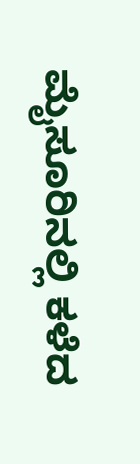ಮೈಸೂರಿನಲ್ಲಿ ಕಳೆದ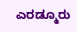ಎರಡ್ಮೂರು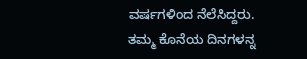ವರ್ಷಗಳಿಂದ ನೆಲೆಸಿದ್ದರು. ತಮ್ಮ ಕೊನೆಯ ದಿನಗಳನ್ನ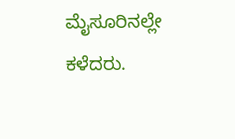ಮೈಸೂರಿನಲ್ಲೇ ಕಳೆದರು.